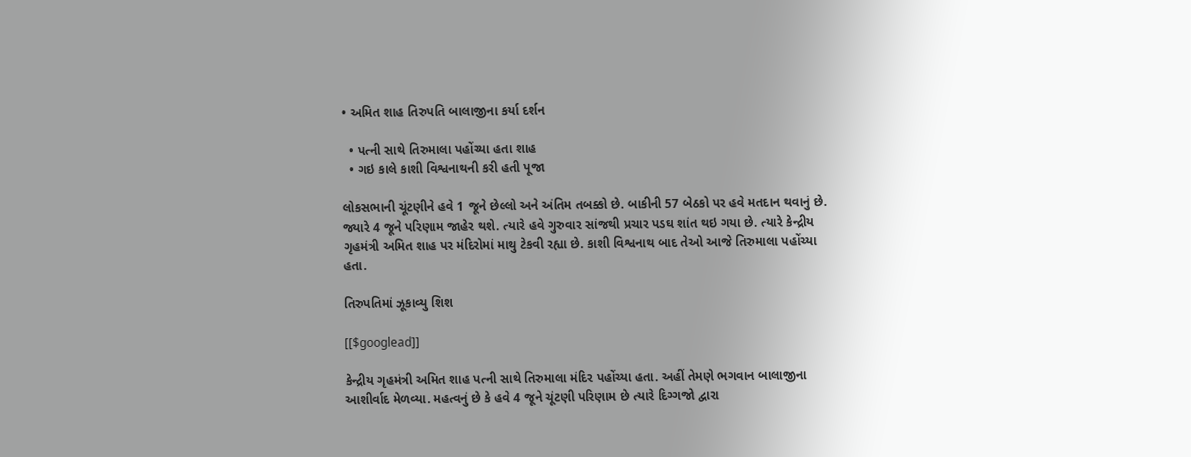• અમિત શાહ તિરુપતિ બાલાજીના કર્યા દર્શન

  • પત્ની સાથે તિરુમાલા પહોંચ્યા હતા શાહ
  • ગઇ કાલે કાશી વિશ્વનાથની કરી હતી પૂજા

લોકસભાની ચૂંટણીને હવે 1 જૂને છેલ્લો અને અંતિમ તબક્કો છે. બાકીની 57 બેઠકો પર હવે મતદાન થવાનું છે. જ્યારે 4 જૂને પરિણામ જાહેર થશે. ત્યારે હવે ગુરુવાર સાંજથી પ્રચાર પડઘ શાંત થઇ ગયા છે. ત્યારે કેન્દ્રીય ગૃહમંત્રી અમિત શાહ પર મંદિરોમાં માથુ ટેકવી રહ્યા છે. કાશી વિશ્વનાથ બાદ તેઓ આજે તિરુમાલા પહોંચ્યા હતા.

તિરુપતિમાં ઝૂકાવ્યુ શિશ

[[$googlead]]

કેન્દ્રીય ગૃહમંત્રી અમિત શાહ પત્ની સાથે તિરુમાલા મંદિર પહોંચ્યા હતા. અહીં તેમણે ભગવાન બાલાજીના આશીર્વાદ મેળવ્યા. મહત્વનું છે કે હવે 4 જૂને ચૂંટણી પરિણામ છે ત્યારે દિગ્ગજો દ્વારા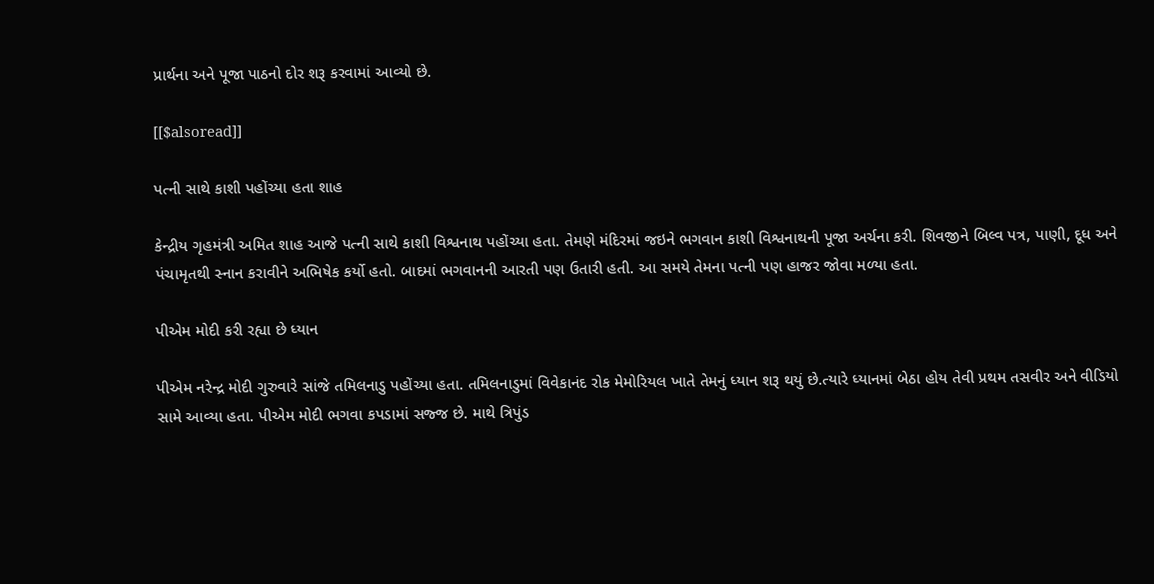પ્રાર્થના અને પૂજા પાઠનો દોર શરૂ કરવામાં આવ્યો છે.

[[$alsoread]]

પત્ની સાથે કાશી પહોંચ્યા હતા શાહ

કેન્દ્રીય ગૃહમંત્રી અમિત શાહ આજે પત્ની સાથે કાશી વિશ્વનાથ પહોંચ્યા હતા. તેમણે મંદિરમાં જઇને ભગવાન કાશી વિશ્વનાથની પૂજા અર્ચના કરી. શિવજીને બિલ્વ પત્ર, પાણી, દૂધ અને પંચામૃતથી સ્નાન કરાવીને અભિષેક કર્યો હતો. બાદમાં ભગવાનની આરતી પણ ઉતારી હતી. આ સમયે તેમના પત્ની પણ હાજર જોવા મળ્યા હતા.

પીએમ મોદી કરી રહ્યા છે ધ્યાન

પીએમ નરેન્દ્ર મોદી ગુરુવારે સાંજે તમિલનાડુ પહોંચ્યા હતા. તમિલનાડુમાં વિવેકાનંદ રોક મેમોરિયલ ખાતે તેમનું ધ્યાન શરૂ થયું છે.ત્યારે ધ્યાનમાં બેઠા હોય તેવી પ્રથમ તસવીર અને વીડિયો સામે આવ્યા હતા. પીએમ મોદી ભગવા કપડામાં સજ્જ છે. માથે ત્રિપુંડ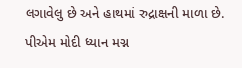લગાવેલુ છે અને હાથમાં રુદ્રાક્ષની માળા છે. પીએમ મોદી ધ્યાન મગ્ન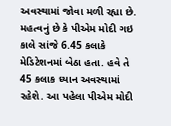અવસ્થામાં જોવા મળી રહ્યા છે. મહત્વનું છે કે પીએમ મોદી ગઇ કાલે સાંજે 6.45 કલાકે મેડિટેશનમાં બેઠા હતા. હવે તે 45 કલાક ધ્યાન અવસ્થામાં રહેશે. આ પહેલા પીએમ મોદી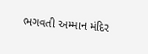ભગવતી અમ્માન મંદિર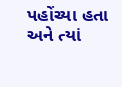પહોંચ્યા હતા અને ત્યાં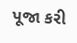પૂજા કરી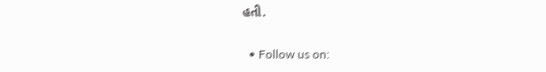હતી.

  • Follow us on: